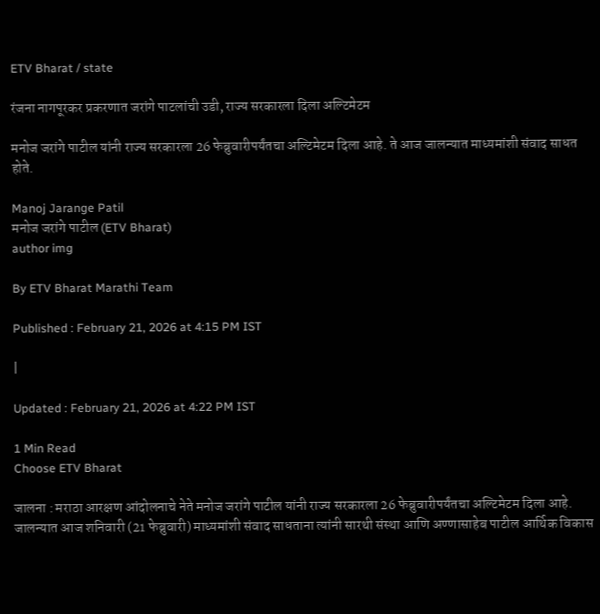ETV Bharat / state

रंजना नागपूरकर प्रकरणात जरांगे पाटलांची उडी, राज्य सरकारला दिला अल्टिमेटम

मनोज जरांगे पाटील यांनी राज्य सरकारला 26 फेब्रुवारीपर्यंतचा अल्टिमेटम दिला आहे. ते आज जालन्यात माध्यमांशी संवाद साधत होते.

Manoj Jarange Patil
मनोज जरांगे पाटील (ETV Bharat)
author img

By ETV Bharat Marathi Team

Published : February 21, 2026 at 4:15 PM IST

|

Updated : February 21, 2026 at 4:22 PM IST

1 Min Read
Choose ETV Bharat

जालना : मराठा आरक्षण आंदोलनाचे नेते मनोज जरांगे पाटील यांनी राज्य सरकारला 26 फेब्रुवारीपर्यंतचा अल्टिमेटम दिला आहे. जालन्यात आज शनिवारी (21 फेब्रुवारी) माध्यमांशी संवाद साधताना त्यांनी सारथी संस्था आणि अण्णासाहेब पाटील आर्थिक विकास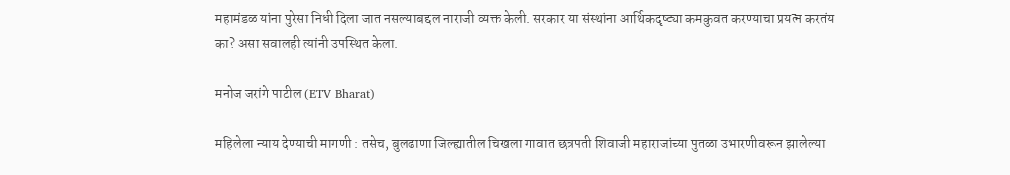महामंडळ यांना पुरेसा निधी दिला जात नसल्याबद्दल नाराजी व्यक्त केली. सरकार या संस्थांना आर्थिकदृष्ट्या कमकुवत करण्याचा प्रयत्न करतंय का? असा सवालही त्यांनी उपस्थित केला.

मनोज जरांगे पाटील (ETV Bharat)

महिलेला न्याय देण्याची मागणी : तसेच, बुलढाणा जिल्ह्यातील चिखला गावात छत्रपती शिवाजी महाराजांच्या पुतळा उभारणीवरून झालेल्या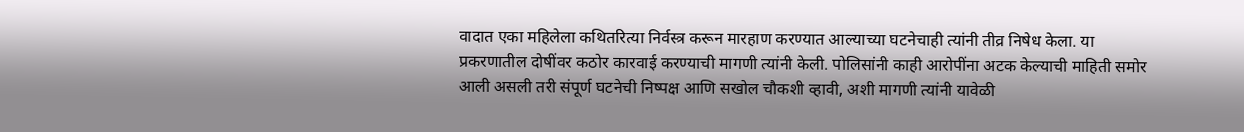वादात एका महिलेला कथितरित्या निर्वस्त्र करून मारहाण करण्यात आल्याच्या घटनेचाही त्यांनी तीव्र निषेध केला. या प्रकरणातील दोषींवर कठोर कारवाई करण्याची मागणी त्यांनी केली. पोलिसांनी काही आरोपींना अटक केल्याची माहिती समोर आली असली तरी संपूर्ण घटनेची निष्पक्ष आणि सखोल चौकशी व्हावी, अशी मागणी त्यांनी यावेळी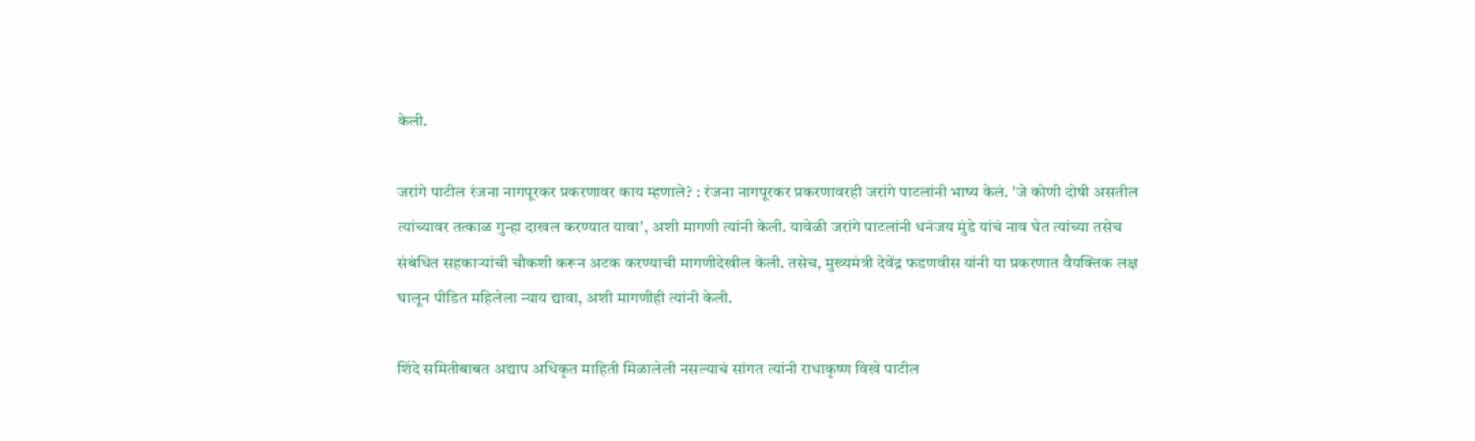केली.

जरांगे पाटील रंजना नागपूरकर प्रकरणावर काय म्हणाले? : रंजना नागपूरकर प्रकरणावरही जरांगे पाटलांनी भाष्य केलं. 'जे कोणी दोषी असतील त्यांच्यावर तत्काळ गुन्हा दाखल करण्यात यावा', अशी मागणी त्यांनी केली. यावेळी जरांगे पाटलांनी धनंजय मुंडे यांचं नाव घेत त्यांच्या तसेच संबंधित सहकाऱ्यांची चौकशी करून अटक करण्याची मागणीदेखील केली. तसेच, मुख्यमंत्री देवेंद्र फडणवीस यांनी या प्रकरणात वैयक्तिक लक्ष घालून पीडित महिलेला न्याय द्यावा, अशी मागणीही त्यांनी केली.

शिंदे समितीबाबत अद्याप अधिकृत माहिती मिळालेली नसल्याचं सांगत त्यांनी राधाकृष्ण विखे पाटील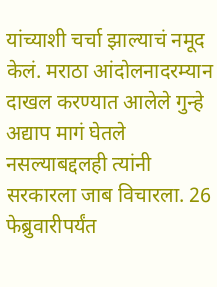यांच्याशी चर्चा झाल्याचं नमूद केलं. मराठा आंदोलनादरम्यान दाखल करण्यात आलेले गुन्हे अद्याप मागं घेतले नसल्याबद्दलही त्यांनी सरकारला जाब विचारला. 26 फेब्रुवारीपर्यंत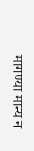मागण्या मान्य न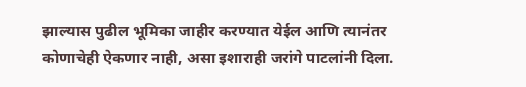झाल्यास पुढील भूमिका जाहीर करण्यात येईल आणि त्यानंतर कोणाचेही ऐकणार नाही, असा इशाराही जरांगे पाटलांनी दिला.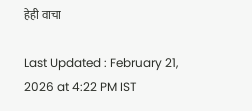हेही वाचा

Last Updated : February 21, 2026 at 4:22 PM IST